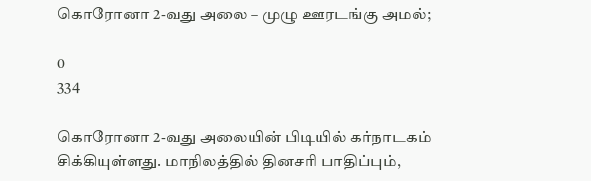கொரோனா 2-வது அலை – முழு ஊரடங்கு அமல்;

0
334

கொரோனா 2-வது அலையின் பிடியில் கர்நாடகம் சிக்கியுள்ளது. மாநிலத்தில் தினசரி பாதிப்பும்,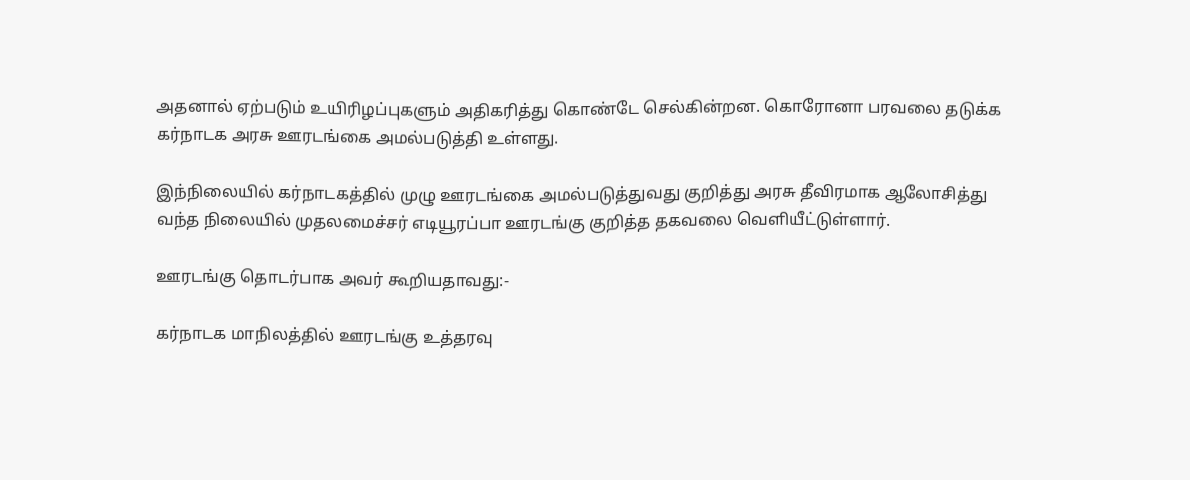அதனால் ஏற்படும் உயிரிழப்புகளும் அதிகரித்து கொண்டே செல்கின்றன. கொரோனா பரவலை தடுக்க கர்நாடக அரசு ஊரடங்கை அமல்படுத்தி உள்ளது.

இந்நிலையில் கர்நாடகத்தில் முழு ஊரடங்கை அமல்படுத்துவது குறித்து அரசு தீவிரமாக ஆலோசித்து வந்த நிலையில் முதலமைச்சர் எடியூரப்பா ஊரடங்கு குறித்த தகவலை வெளியீட்டுள்ளார்.

ஊரடங்கு தொடர்பாக அவர் கூறியதாவது:-

கர்நாடக மாநிலத்தில் ஊரடங்கு உத்தரவு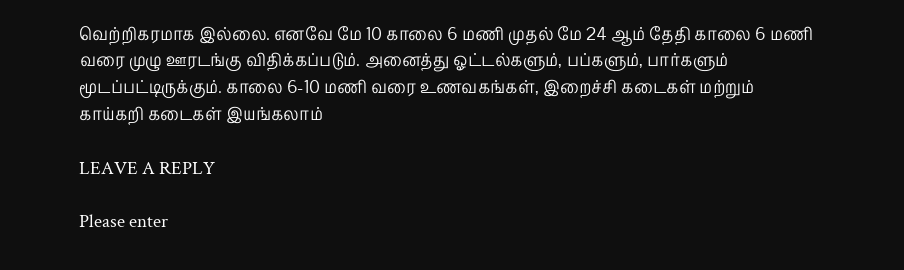வெற்றிகரமாக இல்லை. எனவே மே 10 காலை 6 மணி முதல் மே 24 ஆம் தேதி காலை 6 மணி வரை முழு ஊரடங்கு விதிக்கப்படும். அனைத்து ஓட்டல்களும், பப்களும், பார்களும் மூடப்பட்டிருக்கும். காலை 6-10 மணி வரை உணவகங்கள், இறைச்சி கடைகள் மற்றும் காய்கறி கடைகள் இயங்கலாம்

LEAVE A REPLY

Please enter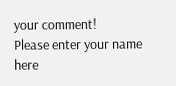your comment!
Please enter your name here